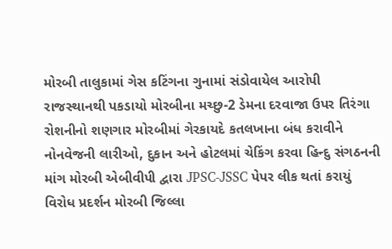મોરબી તાલુકામાં ગેસ કટિંગના ગુનામાં સંડોવાયેલ આરોપી રાજસ્થાનથી પકડાયો મોરબીના મચ્છુ-2 ડેમના દરવાજા ઉપર તિરંગા રોશનીનો શણગાર મોરબીમાં ગેરકાયદે કતલખાના બંધ કરાવીને નોનવેજની લારીઓ, દુકાન અને હોટલમાં ચેકિંગ કરવા હિન્દુ સંગઠનની માંગ મોરબી એબીવીપી દ્વારા JPSC-JSSC પેપર લીક થતાં કરાયું વિરોધ પ્રદર્શન મોરબી જિલ્લા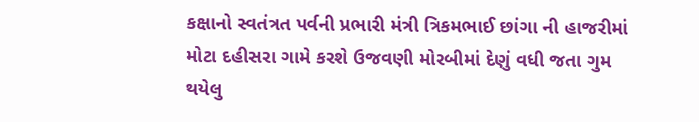કક્ષાનો સ્વતંત્રત પર્વની પ્રભારી મંત્રી ત્રિકમભાઈ છાંગા ની હાજરીમાં મોટા દહીસરા ગામે કરશે ઉજવણી મોરબીમાં દેણું વધી જતા ગુમ થયેલુ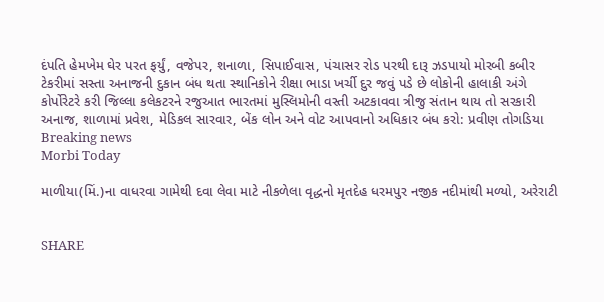દંપતિ હેમખેમ ઘેર પરત ફર્યું, વજેપર, શનાળા, સિપાઈવાસ, પંચાસર રોડ પરથી દારૂ ઝડપાયો મોરબી કબીર ટેકરીમાં સસ્તા અનાજની દુકાન બંધ થતા સ્થાનિકોને રીક્ષા ભાડા ખર્ચી દુર જવું પડે છે લોકોની હાલાકી અંગે કોર્પોરેટરે કરી જિલ્લા કલેકટરને રજુઆત ભારતમાં મુસ્લિમોની વસ્તી અટકાવવા ત્રીજુ સંતાન થાય તો સરકારી અનાજ, શાળામાં પ્રવેશ, મેડિકલ સારવાર, બેંક લોન અને વોટ આપવાનો અધિકાર બંધ કરો: પ્રવીણ તોગડિયા
Breaking news
Morbi Today

માળીયા(મિં.)ના વાધરવા ગામેથી દવા લેવા માટે નીકળેલા વૃદ્ધનો મૃતદેહ ધરમપુર નજીક નદીમાંથી મળ્યો, અરેરાટી


SHARE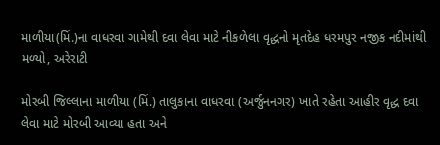માળીયા(મિં.)ના વાધરવા ગામેથી દવા લેવા માટે નીકળેલા વૃદ્ધનો મૃતદેહ ધરમપુર નજીક નદીમાંથી મળ્યો, અરેરાટી

મોરબી જિલ્લાના માળીયા (મિં.) તાલુકાના વાધરવા (અર્જુનનગર) ખાતે રહેતા આહીર વૃદ્ધ દવા લેવા માટે મોરબી આવ્યા હતા અને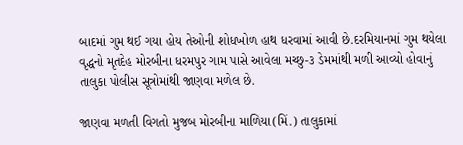બાદમાં ગુમ થઈ ગયા હોય તેઓની શોધખોળ હાથ ધરવામાં આવી છે.દરમિયાનમાં ગુમ થયેલા વૃદ્ધનો મૃતદેહ મોરબીના ધરમપુર ગામ પાસે આવેલા મચ્છુ-૩ ડેમમાંથી મળી આવ્યો હોવાનું તાલુકા પોલીસ સૂત્રોમાંથી જાણવા મળેલ છે.

જાણવા મળતી વિગતો મુજબ મોરબીના માળિયા(મિં.) તાલુકામાં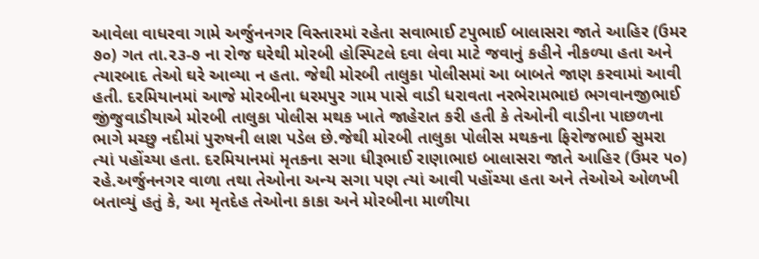આવેલા વાધરવા ગામે અર્જુનનગર વિસ્તારમાં રહેતા સવાભાઈ ટપુભાઈ બાલાસરા જાતે આહિર (ઉમર ૭૦) ગત તા.૨૩-૭ ના રોજ ઘરેથી મોરબી હોસ્પિટલે દવા લેવા માટે જવાનું કહીને નીકળ્યા હતા અને ત્યારબાદ તેઓ ઘરે આવ્યા ન હતા. જેથી મોરબી તાલુકા પોલીસમાં આ બાબતે જાણ કરવામાં આવી હતી. દરમિયાનમાં આજે મોરબીના ધરમપુર ગામ પાસે વાડી ધરાવતા નરભેરામભાઇ ભગવાનજીભાઈ જીંજુવાડીયાએ મોરબી તાલુકા પોલીસ મથક ખાતે જાહેરાત કરી હતી કે તેઓની વાડીના પાછળના ભાગે મચ્છુ નદીમાં પુરુષની લાશ પડેલ છે.જેથી મોરબી તાલુકા પોલીસ મથકના ફિરોજભાઈ સુમરા ત્યાં પહોંચ્યા હતા. દરમિયાનમાં મૃતકના સગા ધીરૂભાઈ રાણાભાઇ બાલાસરા જાતે આહિર (ઉમર ૫૦) રહે.અર્જુનનગર વાળા તથા તેઓના અન્ય સગા પણ ત્યાં આવી પહોંચ્યા હતા અને તેઓએ ઓળખી બતાવ્યું હતું કે, આ મૃતદેહ તેઓના કાકા અને મોરબીના માળીયા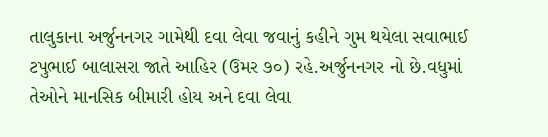તાલુકાના અર્જુનનગર ગામેથી દવા લેવા જવાનું કહીને ગુમ થયેલા સવાભાઈ ટપુભાઈ બાલાસરા જાતે આહિર (ઉમર ૭૦) રહે.અર્જુનનગર નો છે.વધુમાં તેઓને માનસિક બીમારી હોય અને દવા લેવા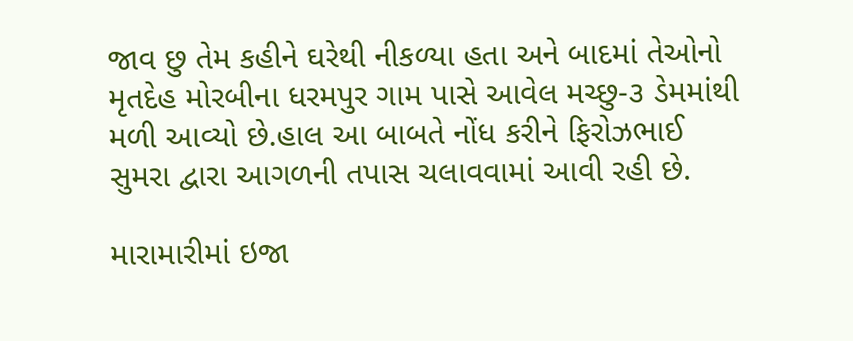જાવ છુ તેમ કહીને ઘરેથી નીકળ્યા હતા અને બાદમાં તેઓનો મૃતદેહ મોરબીના ધરમપુર ગામ પાસે આવેલ મચ્છુ-૩ ડેમમાંથી મળી આવ્યો છે.હાલ આ બાબતે નોંધ કરીને ફિરોઝભાઈ સુમરા દ્વારા આગળની તપાસ ચલાવવામાં આવી રહી છે.

મારામારીમાં ઇજા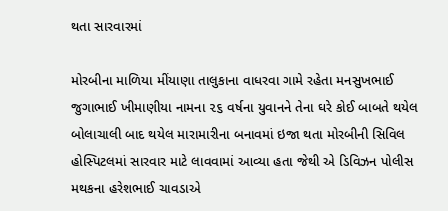થતા સારવારમાં

મોરબીના માળિયા મીંયાણા તાલુકાના વાધરવા ગામે રહેતા મનસુખભાઈ જુગાભાઈ ખીમાણીયા નામના ૨૬ વર્ષના યુવાનને તેના ઘરે કોઈ બાબતે થયેલ બોલાચાલી બાદ થયેલ મારામારીના બનાવમાં ઇજા થતા મોરબીની સિવિલ હોસ્પિટલમાં સારવાર માટે લાવવામાં આવ્યા હતા જેથી એ ડિવિઝન પોલીસ મથકના હરેશભાઈ ચાવડાએ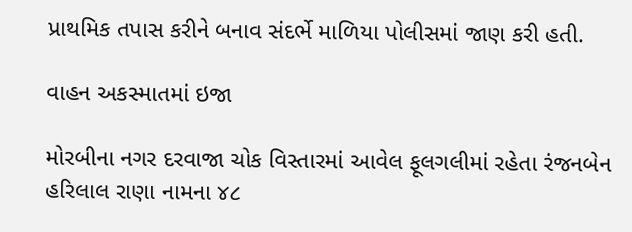પ્રાથમિક તપાસ કરીને બનાવ સંદર્ભે માળિયા પોલીસમાં જાણ કરી હતી.

વાહન અકસ્માતમાં ઇજા

મોરબીના નગર દરવાજા ચોક વિસ્તારમાં આવેલ ફૂલગલીમાં રહેતા રંજનબેન હરિલાલ રાણા નામના ૪૮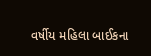વર્ષીય મહિલા બાઈકના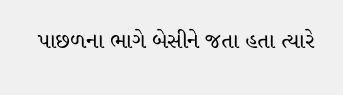પાછળના ભાગે બેસીને જતા હતા ત્યારે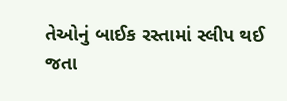તેઓનું બાઈક રસ્તામાં સ્લીપ થઈ જતા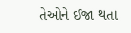તેઓને ઈજા થતા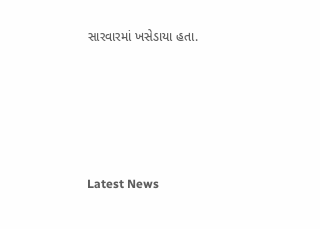સારવારમાં ખસેડાયા હતા.






Latest News